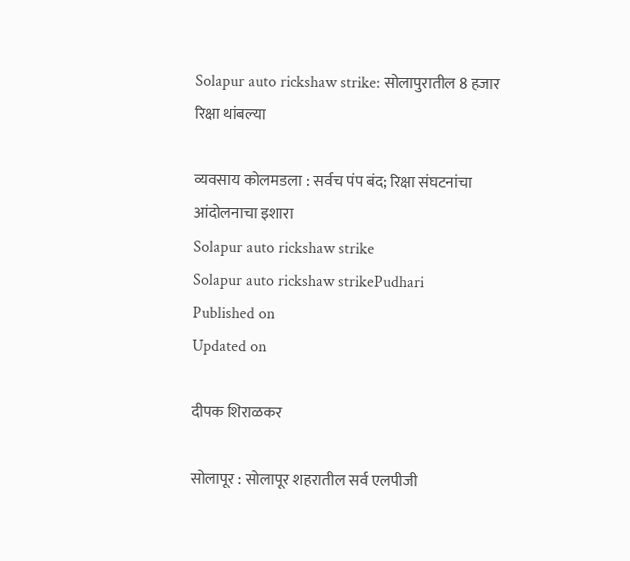Solapur auto rickshaw strike: सोलापुरातील 8 हजार रिक्षा थांबल्या

व्यवसाय कोलमडला : सर्वच पंप बंद; रिक्षा संघटनांचा आंदोलनाचा इशारा
Solapur auto rickshaw strike
Solapur auto rickshaw strikePudhari
Published on
Updated on

दीपक शिराळकर

सोलापूर : सोलापूर शहरातील सर्व एलपीजी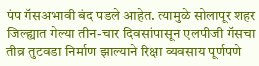पंप गॅसअभावी बंद पडले आहेत. त्यामुळे सोलापूर शहर जिल्ह्यात गेल्या तीन-चार दिवसांपासून एलपीजी गॅसचा तीव्र तुटवडा निर्माण झाल्याने रिक्षा व्यवसाय पूर्णपणे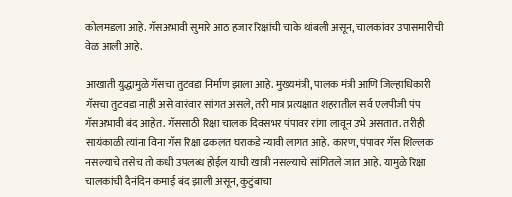कोलमडला आहे. गॅसअभावी सुमारे आठ हजार रिक्षांची चाके थांबली असून, चालकांवर उपासमारीची वेळ आली आहे.

आखाती युद्धामुळे गॅसचा तुटवडा निर्माण झाला आहे. मुख्यमंत्री, पालक मंत्री आणि जिल्हाधिकारी गॅसचा तुटवडा नाही असे वारंवार सांगत असले, तरी मात्र प्रत्यक्षात शहरातील सर्व एलपीजी पंप गॅसअभावी बंद आहेत. गॅससाठी रिक्षा चालक दिवसभर पंपावर रांगा लावून उभे असतात. तरीही सायंकाळी त्यांना विना गॅस रिक्षा ढकलत घराकडे न्यावी लागत आहे. कारण, पंपावर गॅस शिल्लक नसल्याचे तसेच तो कधी उपलब्ध होईल याची खात्री नसल्याचे सांगितले जात आहे. यामुळे रिक्षा चालकांची दैनंदिन कमाई बंद झाली असून, कुटुंबाचा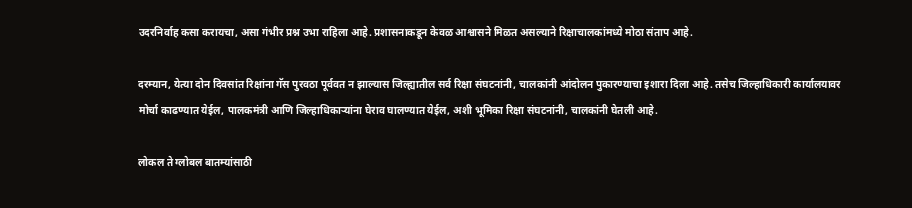उदरनिर्वाह कसा करायचा, असा गंभीर प्रश्न उभा राहिला आहे. प्रशासनाकडून केवळ आश्वासने मिळत असल्याने रिक्षाचालकांमध्ये मोठा संताप आहे.

दरम्यान, येत्या दोन दिवसांत रिक्षांना गॅस पुरवठा पूर्ववत न झाल्यास जिल्ह्यातील सर्व रिक्षा संघटनांनी, चालकांनी आंदोलन पुकारण्याचा इशारा दिला आहे. तसेच जिल्हाधिकारी कार्यालयावर मोर्चा काढण्यात येईल, पालकमंत्री आणि जिल्हाधिकाऱ्यांना घेराव घालण्यात येईल, अशी भूमिका रिक्षा संघटनांनी, चालकांनी घेतली आहे.

लोकल ते ग्लोबल बातम्यांसाठी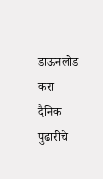डाऊनलोड करा दैनिक पुढारीचे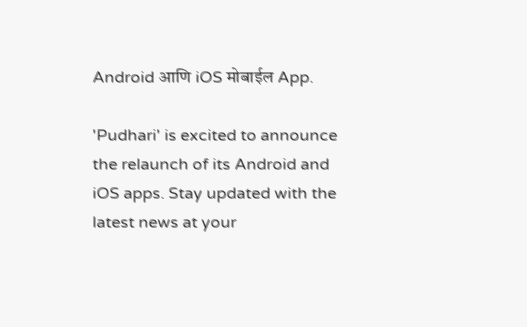Android आणि iOS मोबाईल App.

'Pudhari' is excited to announce the relaunch of its Android and iOS apps. Stay updated with the latest news at your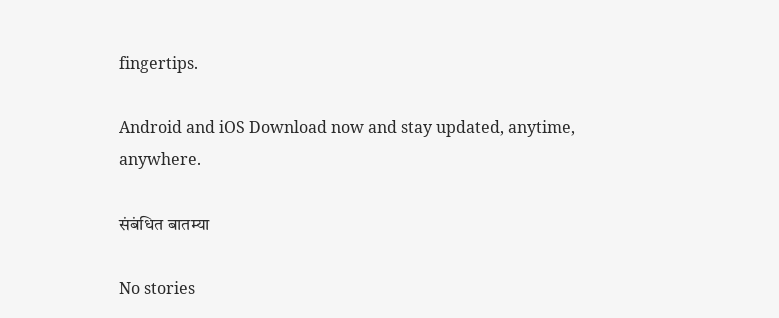fingertips.

Android and iOS Download now and stay updated, anytime, anywhere.

संबंधित बातम्या

No stories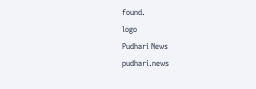found.
logo
Pudhari News
pudhari.news